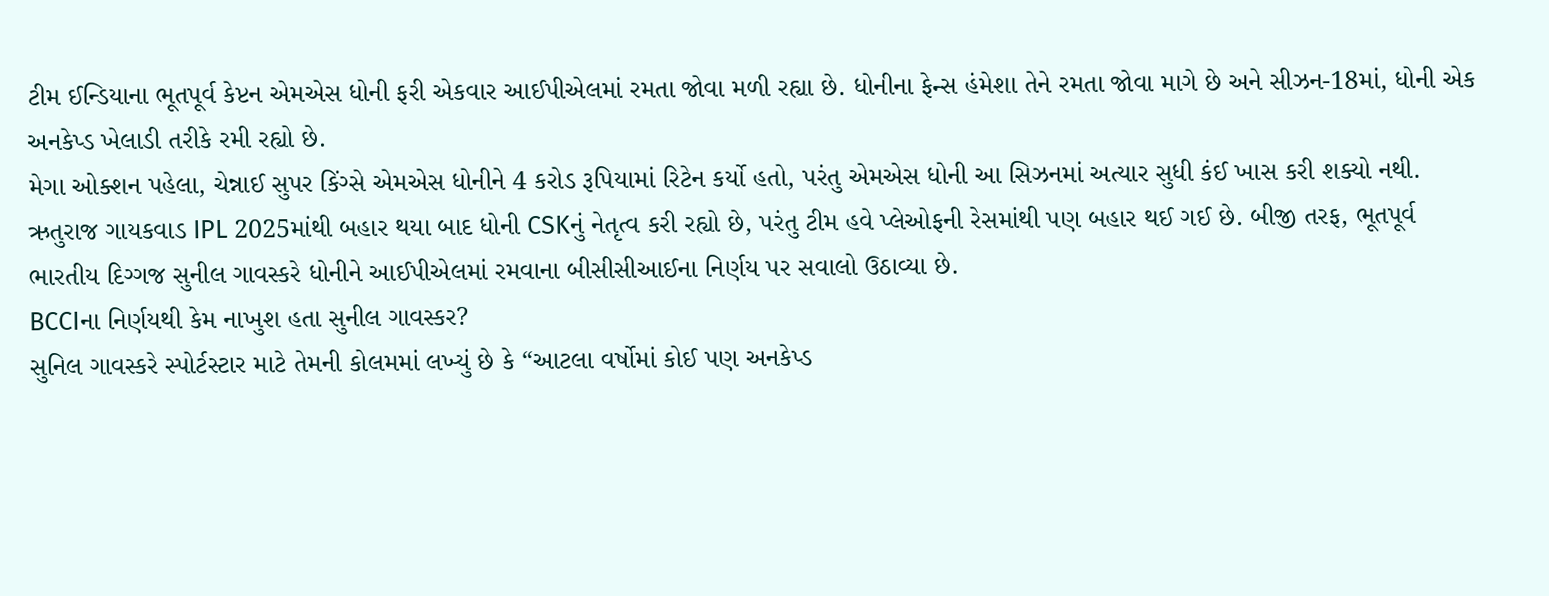ટીમ ઈન્ડિયાના ભૂતપૂર્વ કેપ્ટન એમએસ ધોની ફરી એકવાર આઈપીએલમાં રમતા જોવા મળી રહ્યા છે. ધોનીના ફેન્સ હંમેશા તેને રમતા જોવા માગે છે અને સીઝન-18માં, ધોની એક અનકેપ્ડ ખેલાડી તરીકે રમી રહ્યો છે.
મેગા ઓક્શન પહેલા, ચેન્નાઈ સુપર કિંગ્સે એમએસ ધોનીને 4 કરોડ રૂપિયામાં રિટેન કર્યો હતો, પરંતુ એમએસ ધોની આ સિઝનમાં અત્યાર સુધી કંઈ ખાસ કરી શક્યો નથી.
ઋતુરાજ ગાયકવાડ IPL 2025માંથી બહાર થયા બાદ ધોની CSKનું નેતૃત્વ કરી રહ્યો છે, પરંતુ ટીમ હવે પ્લેઓફની રેસમાંથી પણ બહાર થઈ ગઈ છે. બીજી તરફ, ભૂતપૂર્વ ભારતીય દિગ્ગજ સુનીલ ગાવસ્કરે ધોનીને આઈપીએલમાં રમવાના બીસીસીઆઈના નિર્ણય પર સવાલો ઉઠાવ્યા છે.
BCCIના નિર્ણયથી કેમ નાખુશ હતા સુનીલ ગાવસ્કર?
સુનિલ ગાવસ્કરે સ્પોર્ટસ્ટાર માટે તેમની કોલમમાં લખ્યું છે કે “આટલા વર્ષોમાં કોઈ પણ અનકેપ્ડ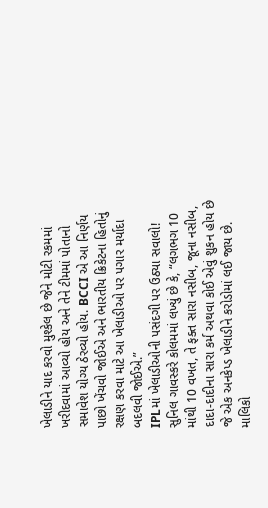ખેલાડીને યાદ કરવો મુશ્કેલ છે જેને મોટી રકમમાં ખરીદવામાં આવ્યો હોય અને તેને ટીમમાં પોતાનો સમાવેશ યોગ્ય ઠેરવ્યો હોય. BCCI એ આ નિર્ણય પાછો ખેંચવો જોઈએ અને ભારતીય ક્રિકેટના હિતોનું રક્ષણ કરવા માટે આ ખેલાડીઓ પર પગાર મર્યાદા બદલવી જોઈએ.”
IPLમાં ખેલાડીઓની પસંદગી પર ઉઠ્યા સવાલો!
સુનિલ ગાવસ્કરે કોલમમાં લખ્યું છે કે, “લગભગ 10 માંથી 10 વખત, તે ફક્ત સારા નસીબ, જૂના નસીબ, દાદા-દાદીના સારા કર્મ અથવા કોઈ એવું શુકન હોય છે જે એક અનકેપ્ડ ખેલાડીને કરોડોમાં લઈ જાય છે. માલિકો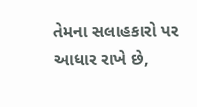તેમના સલાહકારો પર આધાર રાખે છે,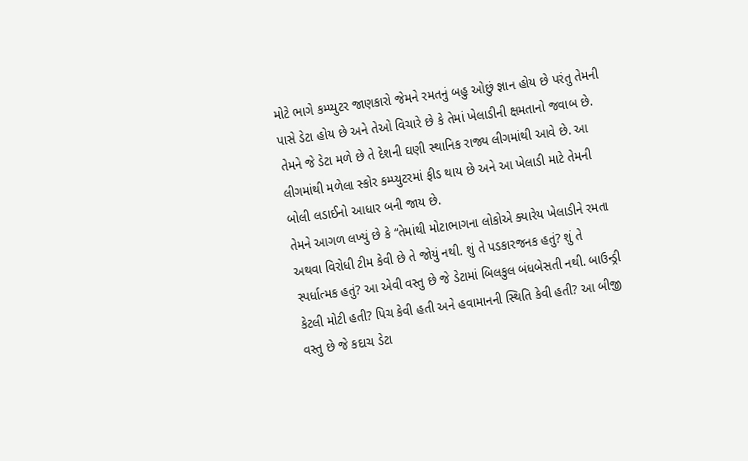મોટે ભાગે કમ્પ્યુટર જાણકારો જેમને રમતનું બહુ ઓછું જ્ઞાન હોય છે પરંતુ તેમની પાસે ડેટા હોય છે અને તેઓ વિચારે છે કે તેમાં ખેલાડીની ક્ષમતાનો જવાબ છે. તેમને જે ડેટા મળે છે તે દેશની ઘણી સ્થાનિક રાજ્ય લીગમાંથી આવે છે. આ લીગમાંથી મળેલા સ્કોર કમ્પ્યુટરમાં ફીડ થાય છે અને આ ખેલાડી માટે તેમની બોલી લડાઈનો આધાર બની જાય છે.
તેમને આગળ લખ્યું છે કે “તેમાંથી મોટાભાગના લોકોએ ક્યારેય ખેલાડીને રમતા અથવા વિરોધી ટીમ કેવી છે તે જોયું નથી. શું તે પડકારજનક હતું? શું તે સ્પર્ધાત્મક હતું? આ એવી વસ્તુ છે જે ડેટામાં બિલકુલ બંધબેસતી નથી. બાઉન્ડ્રી કેટલી મોટી હતી? પિચ કેવી હતી અને હવામાનની સ્થિતિ કેવી હતી? આ બીજી વસ્તુ છે જે કદાચ ડેટા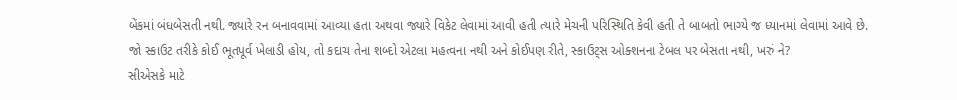બેંકમાં બંધબેસતી નથી. જ્યારે રન બનાવવામાં આવ્યા હતા અથવા જ્યારે વિકેટ લેવામાં આવી હતી ત્યારે મેચની પરિસ્થિતિ કેવી હતી તે બાબતો ભાગ્યે જ ધ્યાનમાં લેવામાં આવે છે. જો સ્કાઉટ તરીકે કોઈ ભૂતપૂર્વ ખેલાડી હોય, તો કદાચ તેના શબ્દો એટલા મહત્વના નથી અને કોઈપણ રીતે, સ્કાઉટ્સ ઓક્શનના ટેબલ પર બેસતા નથી, ખરું ને?
સીએસકે માટે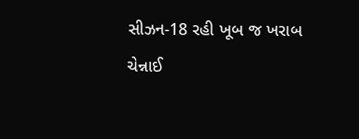સીઝન-18 રહી ખૂબ જ ખરાબ
ચેન્નાઈ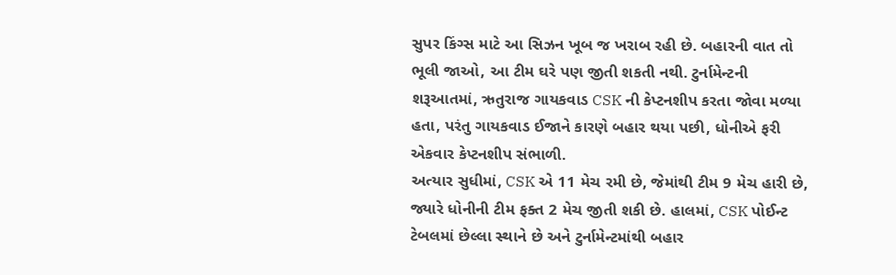સુપર કિંગ્સ માટે આ સિઝન ખૂબ જ ખરાબ રહી છે. બહારની વાત તો ભૂલી જાઓ, આ ટીમ ઘરે પણ જીતી શકતી નથી. ટુર્નામેન્ટની શરૂઆતમાં, ઋતુરાજ ગાયકવાડ CSK ની કેપ્ટનશીપ કરતા જોવા મળ્યા હતા, પરંતુ ગાયકવાડ ઈજાને કારણે બહાર થયા પછી, ધોનીએ ફરી એકવાર કેપ્ટનશીપ સંભાળી.
અત્યાર સુધીમાં, CSK એ 11 મેચ રમી છે, જેમાંથી ટીમ 9 મેચ હારી છે, જ્યારે ધોનીની ટીમ ફક્ત 2 મેચ જીતી શકી છે. હાલમાં, CSK પોઈન્ટ ટેબલમાં છેલ્લા સ્થાને છે અને ટુર્નામેન્ટમાંથી બહાર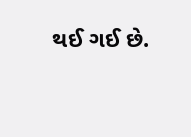થઈ ગઈ છે.